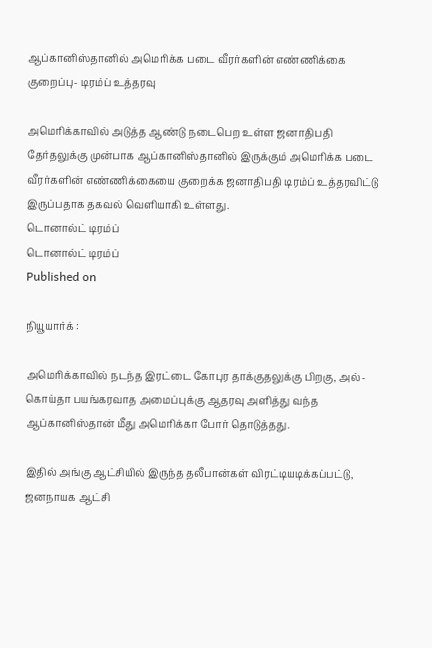ஆப்கானிஸ்தானில் அமெரிக்க படை வீரர்களின் எண்ணிக்கை குறைப்பு- டிரம்ப் உத்தரவு

அமெரிக்காவில் அடுத்த ஆண்டு நடைபெற உள்ள ஜனாதிபதி தேர்தலுக்கு முன்பாக ஆப்கானிஸ்தானில் இருக்கும் அமெரிக்க படை வீரர்களின் எண்ணிக்கையை குறைக்க ஜனாதிபதி டிரம்ப் உத்தரவிட்டு இருப்பதாக தகவல் வெளியாகி உள்ளது.
டொனால்ட் டிரம்ப்
டொனால்ட் டிரம்ப்
Published on

நியூயார்க் :

அமெரிக்காவில் நடந்த இரட்டை கோபுர தாக்குதலுக்கு பிறகு, அல்-கொய்தா பயங்கரவாத அமைப்புக்கு ஆதரவு அளித்து வந்த ஆப்கானிஸ்தான் மீது அமெரிக்கா போர் தொடுத்தது.

இதில் அங்கு ஆட்சியில் இருந்த தலீபான்கள் விரட்டியடிக்கப்பட்டு, ஜனநாயக ஆட்சி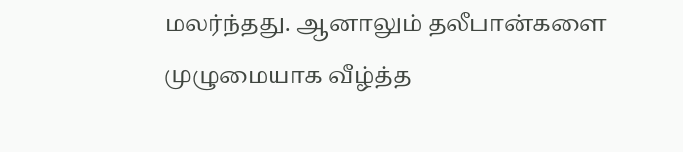மலர்ந்தது. ஆனாலும் தலீபான்களை முழுமையாக வீழ்த்த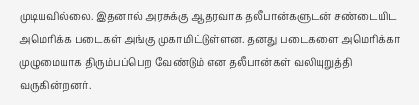முடியவில்லை. இதனால் அரசுக்கு ஆதரவாக தலீபான்களுடன் சண்டையிட அமெரிக்க படைகள் அங்கு முகாமிட்டுள்ளன. தனது படைகளை அமெரிக்கா முழுமையாக திரும்பப்பெற வேண்டும் என தலீபான்கள் வலியுறுத்தி வருகின்றனர்.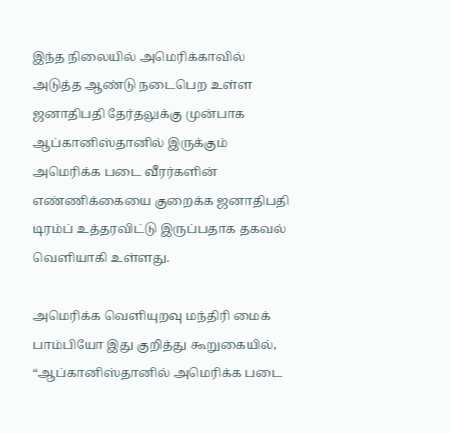இந்த நிலையில் அமெரிக்காவில் அடுத்த ஆண்டு நடைபெற உள்ள ஜனாதிபதி தேர்தலுக்கு முன்பாக ஆப்கானிஸ்தானில் இருக்கும் அமெரிக்க படை வீரர்களின் எண்ணிக்கையை குறைக்க ஜனாதிபதி டிரம்ப் உத்தரவிட்டு இருப்பதாக தகவல் வெளியாகி உள்ளது.

அமெரிக்க வெளியுறவு மந்திரி மைக் பாம்பியோ இது குறித்து கூறுகையில், “ஆப்கானிஸ்தானில் அமெரிக்க படை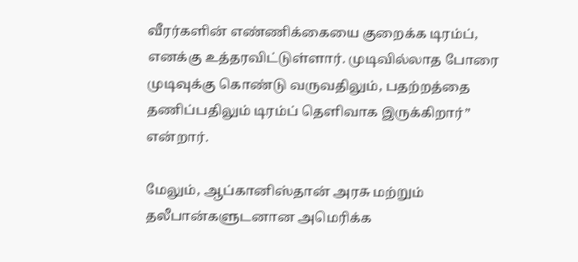வீரர்களின் எண்ணிக்கையை குறைக்க டிரம்ப், எனக்கு உத்தரவிட்டுள்ளார். முடிவில்லாத போரை முடிவுக்கு கொண்டு வருவதிலும், பதற்றத்தை தணிப்பதிலும் டிரம்ப் தெளிவாக இருக்கிறார்” என்றார்.

மேலும், ஆப்கானிஸ்தான் அரசு மற்றும் தலீபான்களுடனான அமெரிக்க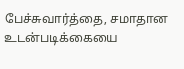பேச்சுவார்த்தை, சமாதான உடன்படிக்கையை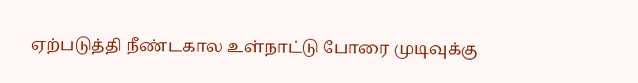ஏற்படுத்தி நீண்டகால உள்நாட்டு போரை முடிவுக்கு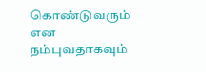கொண்டுவரும் என நம்புவதாகவும்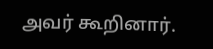அவர் கூறினார்.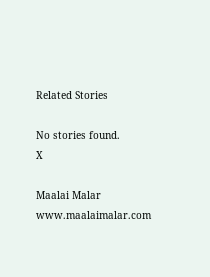Related Stories

No stories found.
X

Maalai Malar
www.maalaimalar.com